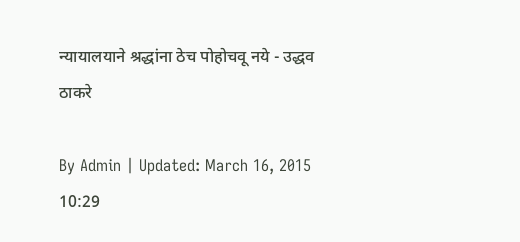न्यायालयाने श्रद्धांना ठेच पोहोचवू नये - उद्धव ठाकरे

By Admin | Updated: March 16, 2015 10:29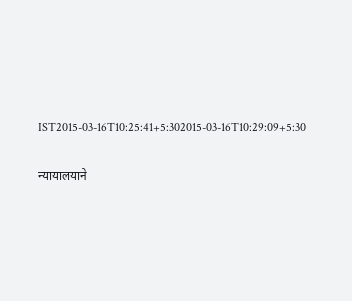IST2015-03-16T10:25:41+5:302015-03-16T10:29:09+5:30

न्यायालयाने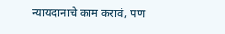न्यायदानाचे काम करावं, पण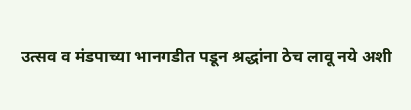उत्सव व मंडपाच्या भानगडीत पडून श्रद्धांना ठेच लावू नये अशी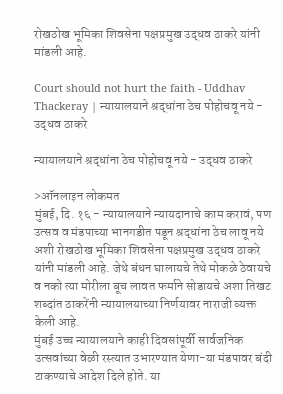रोखठोख भूमिका शिवसेना पक्षप्रमुख उद्धव ठाकरे यांनी मांडली आहे.

Court should not hurt the faith - Uddhav Thackeray | न्यायालयाने श्रद्धांना ठेच पोहोचवू नये - उद्धव ठाकरे

न्यायालयाने श्रद्धांना ठेच पोहोचवू नये - उद्धव ठाकरे

>ऑनलाइन लोकमत
मुंबई, दि. १६ - न्यायालयाने न्यायदानाचे काम करावं, पण उत्सव व मंडपाच्या भानगडीत पडून श्रद्धांना ठेच लावू नये अशी रोखठोख भूमिका शिवसेना पक्षप्रमुख उद्धव ठाकरे यांनी मांडली आहे. जेथे बंधन घालायचे तेथे मोकळे ठेवायचे व नको त्या मोरीला बूच लावत फर्माने सोडायचे अशा तिखट शब्दांत ठाकरेंनी न्यायालयाच्या निर्णयावर नाराजी व्यक्त केली आहे.
मुंबई उच्च न्यायालयाने काही दिवसांपूर्वी सार्वजनिक उत्सवांच्या वेळी रस्त्यात उभारण्यात येणा-या मंडपावर बंदी टाकण्याचे आदेश दिले होते. या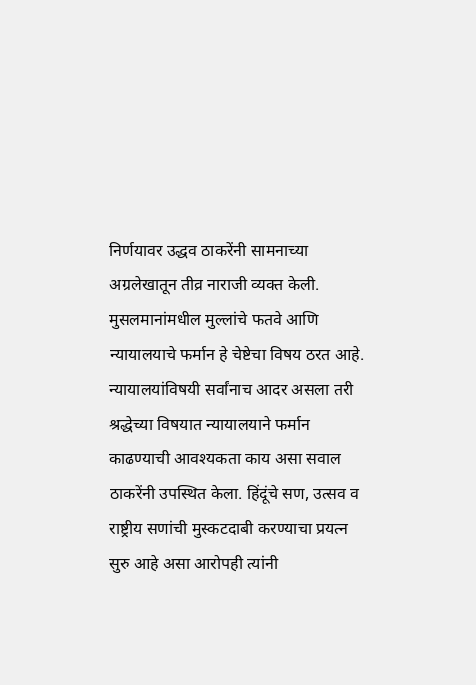निर्णयावर उद्धव ठाकरेंनी सामनाच्या अग्रलेखातून तीव्र नाराजी व्यक्त केली. मुसलमानांमधील मुल्लांचे फतवे आणि न्यायालयाचे फर्मान हे चेष्टेचा विषय ठरत आहे. न्यायालयांविषयी सर्वांनाच आदर असला तरी श्रद्धेच्या विषयात न्यायालयाने फर्मान काढण्याची आवश्यकता काय असा सवाल ठाकरेंनी उपस्थित केला. हिंदूंचे सण, उत्सव व राष्ट्रीय सणांची मुस्कटदाबी करण्याचा प्रयत्न सुरु आहे असा आरोपही त्यांनी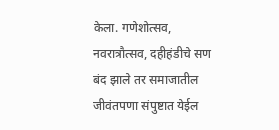केला. गणेशोत्सव, नवरात्रौत्सव, दहीहंडीचे सण बंद झाले तर समाजातील जीवंतपणा संपुष्टात येईल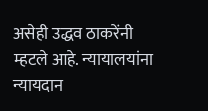असेही उद्धव ठाकरेंनी म्हटले आहे. न्यायालयांना न्यायदान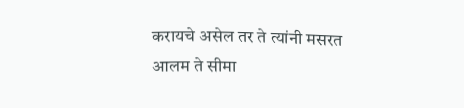करायचे असेल तर ते त्यांनी मसरत आलम ते सीमा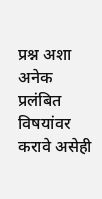प्रश्न अशा अनेक प्रलंबित विषयांवर करावे असेही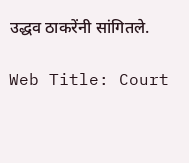उद्धव ठाकरेंनी सांगितले.

Web Title: Court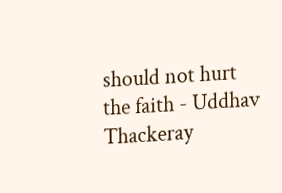should not hurt the faith - Uddhav Thackeray